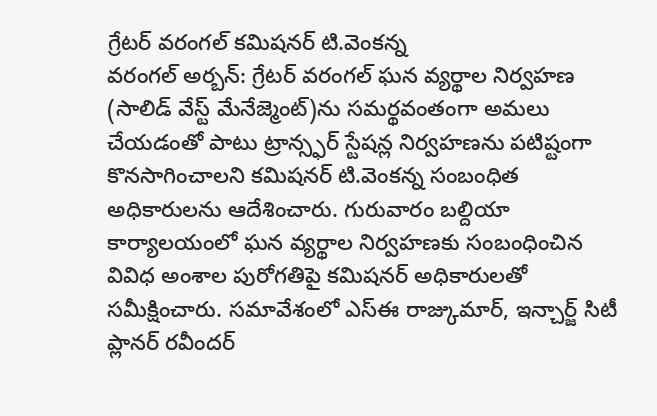గ్రేటర్ వరంగల్ కమిషనర్ టి.వెంకన్న
వరంగల్ అర్బన్: గ్రేటర్ వరంగల్ ఘన వ్యర్థాల నిర్వహణ (సాలిడ్ వేస్ట్ మేనేజ్మెంట్)ను సమర్థవంతంగా అమలు చేయడంతో పాటు ట్రాన్స్ఫర్ స్టేషన్ల నిర్వహణను పటిష్టంగా కొనసాగించాలని కమిషనర్ టి.వెంకన్న సంబంధిత అధికారులను ఆదేశించారు. గురువారం బల్దియా కార్యాలయంలో ఘన వ్యర్థాల నిర్వహణకు సంబంధించిన వివిధ అంశాల పురోగతిపై కమిషనర్ అధికారులతో సమీక్షించారు. సమావేశంలో ఎస్ఈ రాజ్కుమార్, ఇన్చార్జ్ సిటీ ప్లానర్ రవీందర్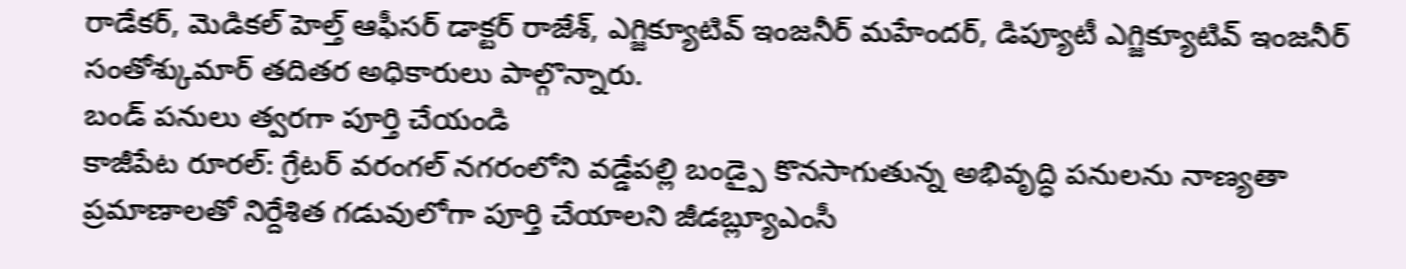రాడేకర్, మెడికల్ హెల్త్ ఆఫీసర్ డాక్టర్ రాజేశ్, ఎగ్జిక్యూటివ్ ఇంజనీర్ మహేందర్, డిప్యూటీ ఎగ్జిక్యూటివ్ ఇంజనీర్ సంతోశ్కుమార్ తదితర అధికారులు పాల్గొన్నారు.
బండ్ పనులు త్వరగా పూర్తి చేయండి
కాజీపేట రూరల్: గ్రేటర్ వరంగల్ నగరంలోని వడ్డేపల్లి బండ్పై కొనసాగుతున్న అభివృద్ధి పనులను నాణ్యతా ప్రమాణాలతో నిర్దేశిత గడువులోగా పూర్తి చేయాలని జీడబ్ల్యూఎంసీ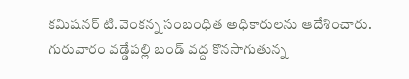కమిషనర్ టి.వెంకన్న సంబంధిత అధికారులను ఆదేశించారు. గురువారం వడ్డేపల్లి బండ్ వద్ద కొనసాగుతున్న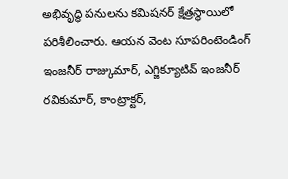అభివృద్ధి పనులను కమిషనర్ క్షేత్రస్థాయిలో పరిశీలించారు. ఆయన వెంట సూపరింటెండింగ్ ఇంజనీర్ రాజ్కుమార్, ఎగ్జిక్యూటివ్ ఇంజనీర్ రవికుమార్, కాంట్రాక్టర్,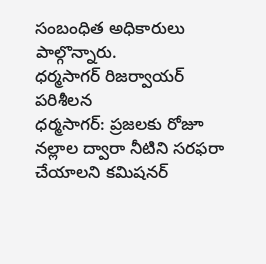సంబంధిత అధికారులు పాల్గొన్నారు.
ధర్మసాగర్ రిజర్వాయర్ పరిశీలన
ధర్మసాగర్: ప్రజలకు రోజూ నల్లాల ద్వారా నీటిని సరఫరా చేయాలని కమిషనర్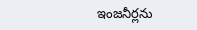ఇంజనీర్లను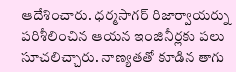ఆదేశించారు. ధర్మసాగర్ రిజార్వాయర్ను పరిశీలించిన ఆయన ఇంజినీర్లకు పలు సూచలిచ్చారు. నాణ్యతతో కూడిన తాగు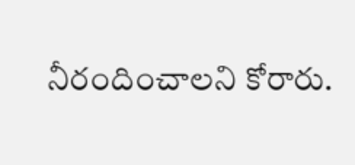నీరందించాలని కోరారు.